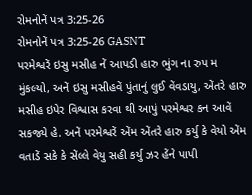રોમનોનેં પત્ર 3:25-26
રોમનોનેં પત્ર 3:25-26 GASNT
પરમેશ્વરેં ઇસુ મસીહ નેં આપડી હારુ ભુંગ ના રુપ મ મુંકલ્યો, અનેં ઇસુ મસીહવેં પુંતાનું લુઈ વેંવડાયુ, એંતરે હારુ મસીહ ઇપેર વિશ્વાસ કરવા થી આપું પરમેશ્વર કન આવેં સકજ્યે હે. અનેં પરમેશ્વરેં એંમ એંતરે હારુ કર્યુ કે વેયો એંમ વતાડેં સકે કે સેંલ્લે વેયુ સહી કર્યુ ઝર હેંને પાપી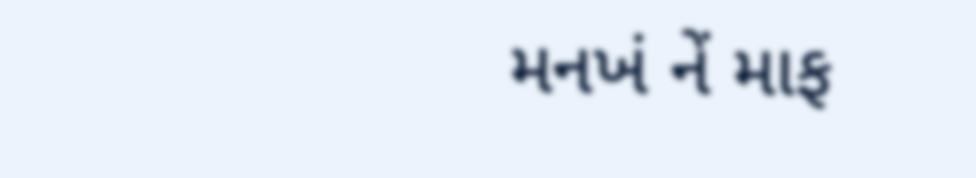મનખં નેં માફ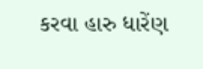કરવા હારુ ધારેંણ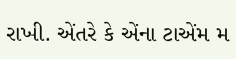રાખી. એંતરે કે એંના ટાએંમ મ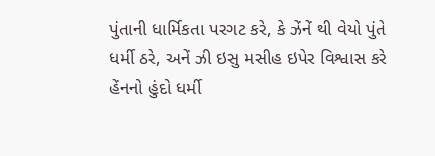પુંતાની ધાર્મિકતા પરગટ કરે, કે ઝેંનેં થી વેયો પુંતે ધર્મી ઠરે, અનેં ઝી ઇસુ મસીહ ઇપેર વિશ્વાસ કરે હેંનનો હુંદો ધર્મી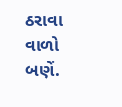ઠરાવા વાળો બણેં.